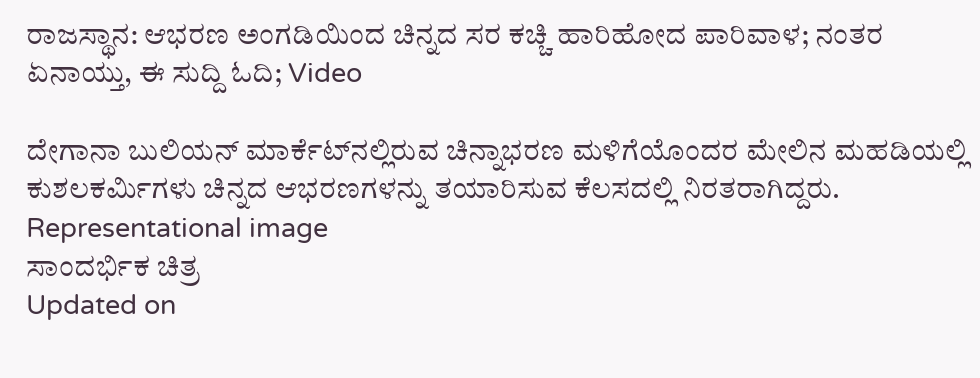ರಾಜಸ್ಥಾನ: ಆಭರಣ ಅಂಗಡಿಯಿಂದ ಚಿನ್ನದ ಸರ ಕಚ್ಚಿ ಹಾರಿಹೋದ ಪಾರಿವಾಳ; ನಂತರ ಏನಾಯ್ತು, ಈ ಸುದ್ದಿ ಓದಿ; Video

ದೇಗಾನಾ ಬುಲಿಯನ್ ಮಾರ್ಕೆಟ್‌ನಲ್ಲಿರುವ ಚಿನ್ನಾಭರಣ ಮಳಿಗೆಯೊಂದರ ಮೇಲಿನ ಮಹಡಿಯಲ್ಲಿ ಕುಶಲಕರ್ಮಿಗಳು ಚಿನ್ನದ ಆಭರಣಗಳನ್ನು ತಯಾರಿಸುವ ಕೆಲಸದಲ್ಲಿ ನಿರತರಾಗಿದ್ದರು.
Representational image
ಸಾಂದರ್ಭಿಕ ಚಿತ್ರ
Updated on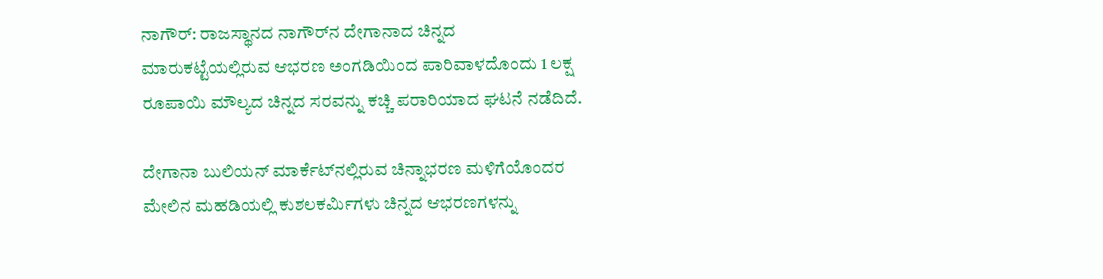ನಾಗೌರ್: ರಾಜಸ್ಥಾನದ ನಾಗೌರ್‌ನ ದೇಗಾನಾದ ಚಿನ್ನದ ಮಾರುಕಟ್ಟೆಯಲ್ಲಿರುವ ಆಭರಣ ಅಂಗಡಿಯಿಂದ ಪಾರಿವಾಳದೊಂದು 1 ಲಕ್ಷ ರೂಪಾಯಿ ಮೌಲ್ಯದ ಚಿನ್ನದ ಸರವನ್ನು ಕಚ್ಚಿ ಪರಾರಿಯಾದ ಘಟನೆ ನಡೆದಿದೆ.

ದೇಗಾನಾ ಬುಲಿಯನ್ ಮಾರ್ಕೆಟ್‌ನಲ್ಲಿರುವ ಚಿನ್ನಾಭರಣ ಮಳಿಗೆಯೊಂದರ ಮೇಲಿನ ಮಹಡಿಯಲ್ಲಿ ಕುಶಲಕರ್ಮಿಗಳು ಚಿನ್ನದ ಆಭರಣಗಳನ್ನು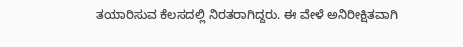ತಯಾರಿಸುವ ಕೆಲಸದಲ್ಲಿ ನಿರತರಾಗಿದ್ದರು. ಈ ವೇಳೆ ಅನಿರೀಕ್ಷಿತವಾಗಿ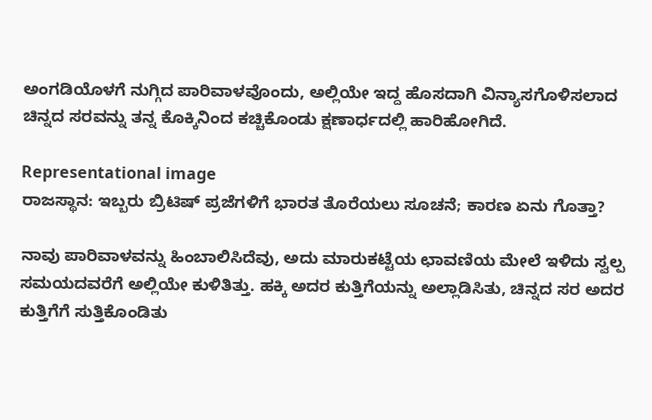ಅಂಗಡಿಯೊಳಗೆ ನುಗ್ಗಿದ ಪಾರಿವಾಳವೊಂದು, ಅಲ್ಲಿಯೇ ಇದ್ದ ಹೊಸದಾಗಿ ವಿನ್ಯಾಸಗೊಳಿಸಲಾದ ಚಿನ್ನದ ಸರವನ್ನು ತನ್ನ ಕೊಕ್ಕಿನಿಂದ ಕಚ್ಚಿಕೊಂಡು ಕ್ಷಣಾರ್ಧದಲ್ಲಿ ಹಾರಿಹೋಗಿದೆ.

Representational image
ರಾಜಸ್ಥಾನ: ಇಬ್ಬರು ಬ್ರಿಟಿಷ್ ಪ್ರಜೆಗಳಿಗೆ ಭಾರತ ತೊರೆಯಲು ಸೂಚನೆ; ಕಾರಣ ಏನು ಗೊತ್ತಾ?

ನಾವು ಪಾರಿವಾಳವನ್ನು ಹಿಂಬಾಲಿಸಿದೆವು, ಅದು ಮಾರುಕಟ್ಟೆಯ ಛಾವಣಿಯ ಮೇಲೆ ಇಳಿದು ಸ್ವಲ್ಪ ಸಮಯದವರೆಗೆ ಅಲ್ಲಿಯೇ ಕುಳಿತಿತ್ತು. ಹಕ್ಕಿ ಅದರ ಕುತ್ತಿಗೆಯನ್ನು ಅಲ್ಲಾಡಿಸಿತು, ಚಿನ್ನದ ಸರ ಅದರ ಕುತ್ತಿಗೆಗೆ ಸುತ್ತಿಕೊಂಡಿತು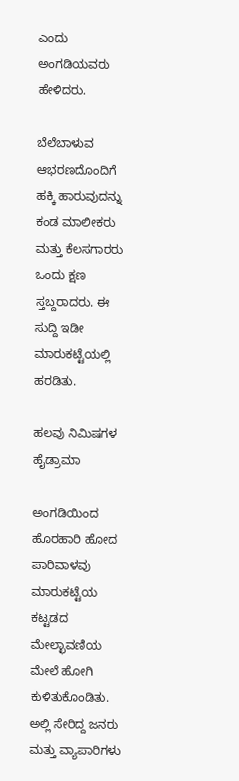ಎಂದು ಅಂಗಡಿಯವರು ಹೇಳಿದರು.

ಬೆಲೆಬಾಳುವ ಆಭರಣದೊಂದಿಗೆ ಹಕ್ಕಿ ಹಾರುವುದನ್ನು ಕಂಡ ಮಾಲೀಕರು ಮತ್ತು ಕೆಲಸಗಾರರು ಒಂದು ಕ್ಷಣ ಸ್ತಬ್ದರಾದರು. ಈ ಸುದ್ದಿ ಇಡೀ ಮಾರುಕಟ್ಟೆಯಲ್ಲಿ ಹರಡಿತು.

ಹಲವು ನಿಮಿಷಗಳ ಹೈಡ್ರಾಮಾ

ಅಂಗಡಿಯಿಂದ ಹೊರಹಾರಿ ಹೋದ ಪಾರಿವಾಳವು ಮಾರುಕಟ್ಟೆಯ ಕಟ್ಟಡದ ಮೇಲ್ಛಾವಣಿಯ ಮೇಲೆ ಹೋಗಿ ಕುಳಿತುಕೊಂಡಿತು. ಅಲ್ಲಿ ಸೇರಿದ್ದ ಜನರು ಮತ್ತು ವ್ಯಾಪಾರಿಗಳು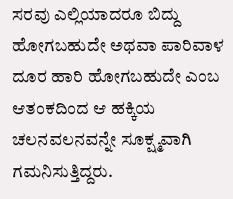ಸರವು ಎಲ್ಲಿಯಾದರೂ ಬಿದ್ದು ಹೋಗಬಹುದೇ ಅಥವಾ ಪಾರಿವಾಳ ದೂರ ಹಾರಿ ಹೋಗಬಹುದೇ ಎಂಬ ಆತಂಕದಿಂದ ಆ ಹಕ್ಕಿಯ ಚಲನವಲನವನ್ನೇ ಸೂಕ್ಷ್ಮವಾಗಿ ಗಮನಿಸುತ್ತಿದ್ದರು.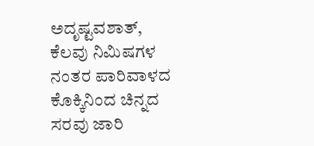ಅದೃಷ್ಟವಶಾತ್, ಕೆಲವು ನಿಮಿಷಗಳ ನಂತರ ಪಾರಿವಾಳದ ಕೊಕ್ಕಿನಿಂದ ಚಿನ್ನದ ಸರವು ಜಾರಿ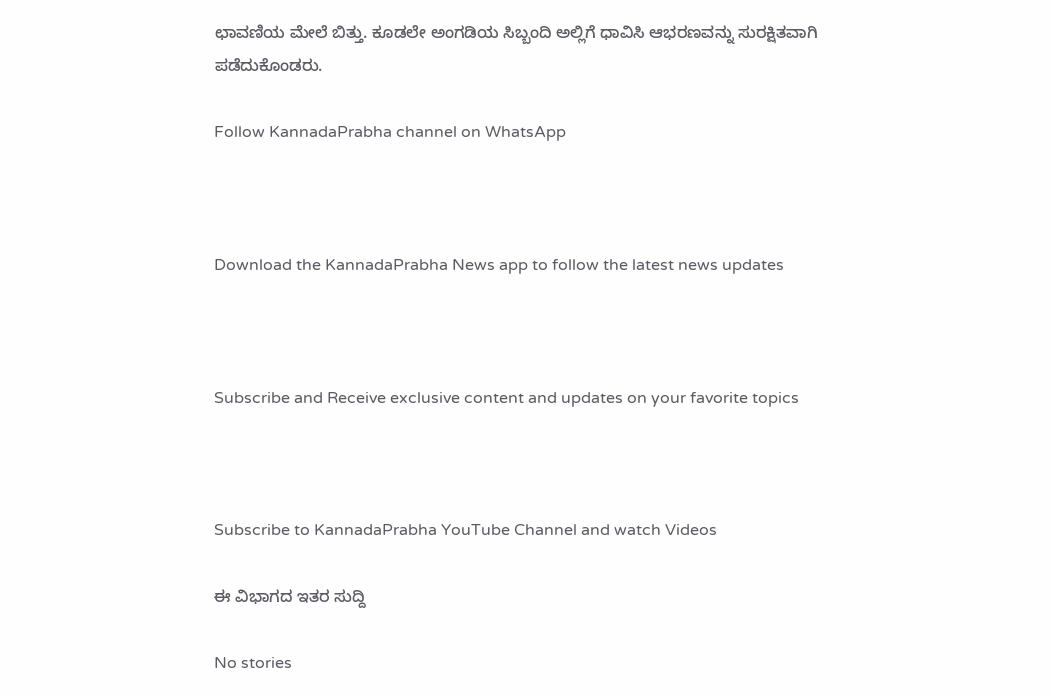ಛಾವಣಿಯ ಮೇಲೆ ಬಿತ್ತು. ಕೂಡಲೇ ಅಂಗಡಿಯ ಸಿಬ್ಬಂದಿ ಅಲ್ಲಿಗೆ ಧಾವಿಸಿ ಆಭರಣವನ್ನು ಸುರಕ್ಷಿತವಾಗಿ ಪಡೆದುಕೊಂಡರು.

Follow KannadaPrabha channel on WhatsApp



Download the KannadaPrabha News app to follow the latest news updates



Subscribe and Receive exclusive content and updates on your favorite topics



Subscribe to KannadaPrabha YouTube Channel and watch Videos

ಈ ವಿಭಾಗದ ಇತರ ಸುದ್ದಿ

No stories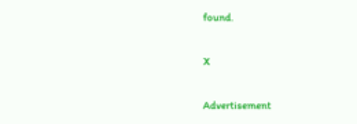found.

X

Advertisement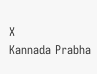X
Kannada Prabha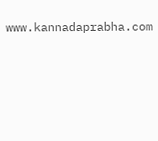www.kannadaprabha.com